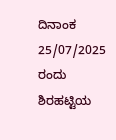ದಿನಾಂಕ 25/07/2025 ರಂದು ಶಿರಹಟ್ಟಿಯ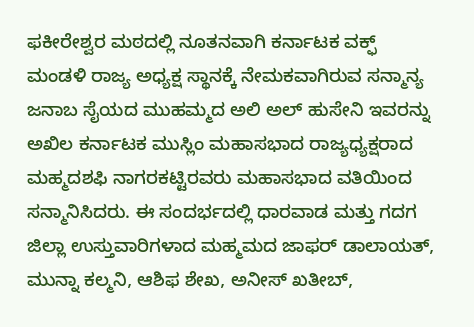ಫಕೀರೇಶ್ವರ ಮಠದಲ್ಲಿ ನೂತನವಾಗಿ ಕರ್ನಾಟಕ ವಕ್ಫ್ ಮಂಡಳಿ ರಾಜ್ಯ ಅಧ್ಯಕ್ಷ ಸ್ಥಾನಕ್ಕೆ ನೇಮಕವಾಗಿರುವ ಸನ್ಮಾನ್ಯ ಜನಾಬ ಸೈಯದ ಮುಹಮ್ಮದ ಅಲಿ ಅಲ್ ಹುಸೇನಿ ಇವರನ್ನು ಅಖಿಲ ಕರ್ನಾಟಕ ಮುಸ್ಲಿಂ ಮಹಾಸಭಾದ ರಾಜ್ಯಧ್ಯಕ್ಷರಾದ ಮಹ್ಮದಶಫಿ ನಾಗರಕಟ್ಟಿರವರು ಮಹಾಸಭಾದ ವತಿಯಿಂದ ಸನ್ಮಾನಿಸಿದರು. ಈ ಸಂದರ್ಭದಲ್ಲಿ ಧಾರವಾಡ ಮತ್ತು ಗದಗ ಜಿಲ್ಲಾ ಉಸ್ತುವಾರಿಗಳಾದ ಮಹ್ಮಮದ ಜಾಫರ್ ಡಾಲಾಯತ್, ಮುನ್ನಾ ಕಲ್ಮನಿ, ಆಶಿಫ ಶೇಖ, ಅನೀಸ್ ಖತೀಬ್,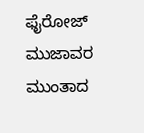ಫೈರೋಜ್ ಮುಜಾವರ ಮುಂತಾದ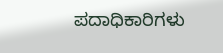ಪದಾಧಿಕಾರಿಗಳು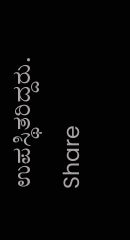ಉಪಸ್ಥಿತರಿದ್ದರು.
Share